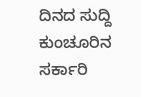ದಿನದ ಸುದ್ದಿ
ಕುಂಚೂರಿನ ಸರ್ಕಾರಿ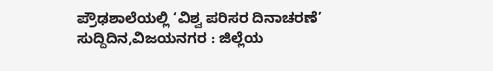ಪ್ರೌಢಶಾಲೆಯಲ್ಲಿ ‘ವಿಶ್ವ ಪರಿಸರ ದಿನಾಚರಣೆ’
ಸುದ್ದಿದಿನ,ವಿಜಯನಗರ : ಜಿಲ್ಲೆಯ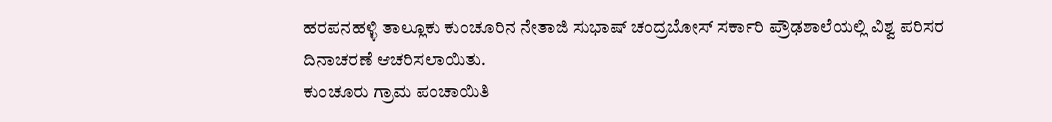ಹರಪನಹಳ್ಳಿ ತಾಲ್ಲೂಕು ಕುಂಚೂರಿನ ನೇತಾಜಿ ಸುಭಾಷ್ ಚಂದ್ರಬೋಸ್ ಸರ್ಕಾರಿ ಪ್ರೌಢಶಾಲೆಯಲ್ಲಿ ವಿಶ್ವ ಪರಿಸರ ದಿನಾಚರಣೆ ಆಚರಿಸಲಾಯಿತು.
ಕುಂಚೂರು ಗ್ರಾಮ ಪಂಚಾಯಿತಿ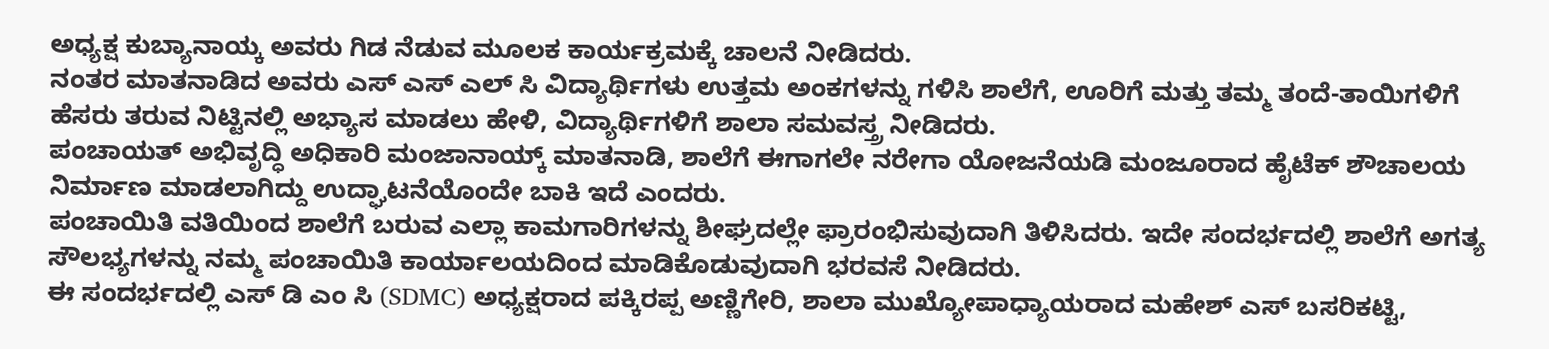ಅಧ್ಯಕ್ಷ ಕುಬ್ಯಾನಾಯ್ಕ ಅವರು ಗಿಡ ನೆಡುವ ಮೂಲಕ ಕಾರ್ಯಕ್ರಮಕ್ಕೆ ಚಾಲನೆ ನೀಡಿದರು.
ನಂತರ ಮಾತನಾಡಿದ ಅವರು ಎಸ್ ಎಸ್ ಎಲ್ ಸಿ ವಿದ್ಯಾರ್ಥಿಗಳು ಉತ್ತಮ ಅಂಕಗಳನ್ನು ಗಳಿಸಿ ಶಾಲೆಗೆ, ಊರಿಗೆ ಮತ್ತು ತಮ್ಮ ತಂದೆ-ತಾಯಿಗಳಿಗೆ ಹೆಸರು ತರುವ ನಿಟ್ಟಿನಲ್ಲಿ ಅಭ್ಯಾಸ ಮಾಡಲು ಹೇಳಿ, ವಿದ್ಯಾರ್ಥಿಗಳಿಗೆ ಶಾಲಾ ಸಮವಸ್ತ್ರ ನೀಡಿದರು.
ಪಂಚಾಯತ್ ಅಭಿವೃದ್ಧಿ ಅಧಿಕಾರಿ ಮಂಜಾನಾಯ್ಕ್ ಮಾತನಾಡಿ, ಶಾಲೆಗೆ ಈಗಾಗಲೇ ನರೇಗಾ ಯೋಜನೆಯಡಿ ಮಂಜೂರಾದ ಹೈಟೆಕ್ ಶೌಚಾಲಯ ನಿರ್ಮಾಣ ಮಾಡಲಾಗಿದ್ದು ಉದ್ಘಾಟನೆಯೊಂದೇ ಬಾಕಿ ಇದೆ ಎಂದರು.
ಪಂಚಾಯಿತಿ ವತಿಯಿಂದ ಶಾಲೆಗೆ ಬರುವ ಎಲ್ಲಾ ಕಾಮಗಾರಿಗಳನ್ನು ಶೀಘ್ರದಲ್ಲೇ ಫ್ರಾರಂಭಿಸುವುದಾಗಿ ತಿಳಿಸಿದರು. ಇದೇ ಸಂದರ್ಭದಲ್ಲಿ ಶಾಲೆಗೆ ಅಗತ್ಯ ಸೌಲಭ್ಯಗಳನ್ನು ನಮ್ಮ ಪಂಚಾಯಿತಿ ಕಾರ್ಯಾಲಯದಿಂದ ಮಾಡಿಕೊಡುವುದಾಗಿ ಭರವಸೆ ನೀಡಿದರು.
ಈ ಸಂದರ್ಭದಲ್ಲಿ ಎಸ್ ಡಿ ಎಂ ಸಿ (SDMC) ಅಧ್ಯಕ್ಷರಾದ ಪಕ್ಕಿರಪ್ಪ ಅಣ್ಣಿಗೇರಿ, ಶಾಲಾ ಮುಖ್ಯೋಪಾಧ್ಯಾಯರಾದ ಮಹೇಶ್ ಎಸ್ ಬಸರಿಕಟ್ಟಿ,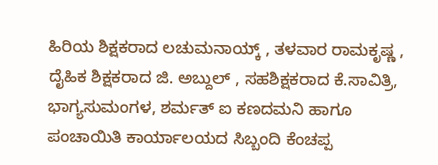ಹಿರಿಯ ಶಿಕ್ಷಕರಾದ ಲಚುಮನಾಯ್ಕ್ , ತಳವಾರ ರಾಮಕೃಷ್ಣ , ದೈಹಿಕ ಶಿಕ್ಷಕರಾದ ಜಿ. ಅಬ್ದುಲ್ , ಸಹಶಿಕ್ಷಕರಾದ ಕೆ.ಸಾವಿತ್ರಿ, ಭಾಗ್ಯಸುಮಂಗಳ, ಶರ್ಮತ್ ಐ ಕಣದಮನಿ ಹಾಗೂ ಪಂಚಾಯಿತಿ ಕಾರ್ಯಾಲಯದ ಸಿಬ್ಬಂದಿ ಕೆಂಚಪ್ಪ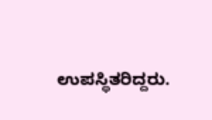ಉಪಸ್ಥಿತರಿದ್ದರು.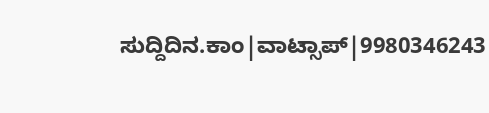ಸುದ್ದಿದಿನ.ಕಾಂ|ವಾಟ್ಸಾಪ್|9980346243